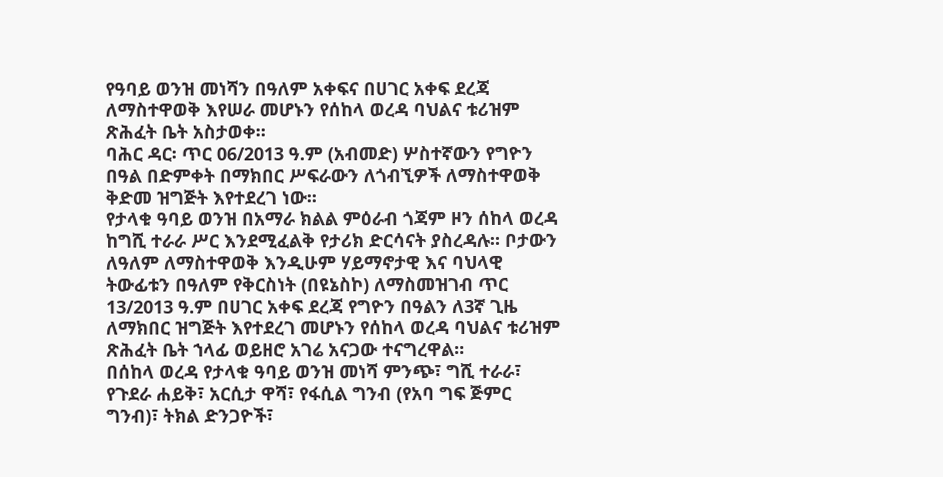የዓባይ ወንዝ መነሻን በዓለም አቀፍና በሀገር አቀፍ ደረጃ ለማስተዋወቅ እየሠራ መሆኑን የሰከላ ወረዳ ባህልና ቱሪዝም ጽሕፈት ቤት አስታወቀ።
ባሕር ዳር፡ ጥር 06/2013 ዓ.ም (አብመድ) ሦስተኛውን የግዮን በዓል በድምቀት በማክበር ሥፍራውን ለጎብኚዎች ለማስተዋወቅ ቅድመ ዝግጅት እየተደረገ ነው፡፡
የታላቁ ዓባይ ወንዝ በአማራ ክልል ምዕራብ ጎጃም ዞን ሰከላ ወረዳ ከግሺ ተራራ ሥር እንደሚፈልቅ የታሪክ ድርሳናት ያስረዳሉ። ቦታውን ለዓለም ለማስተዋወቅ እንዲሁም ሃይማኖታዊ እና ባህላዊ ትውፊቱን በዓለም የቅርስነት (በዩኔስኮ) ለማስመዝገብ ጥር 13/2013 ዓ.ም በሀገር አቀፍ ደረጃ የግዮን በዓልን ለ3ኛ ጊዜ ለማክበር ዝግጅት እየተደረገ መሆኑን የሰከላ ወረዳ ባህልና ቱሪዝም ጽሕፈት ቤት ኀላፊ ወይዘሮ አገሬ አናጋው ተናግረዋል።
በሰከላ ወረዳ የታላቁ ዓባይ ወንዝ መነሻ ምንጭ፣ ግሺ ተራራ፣ የጉደራ ሐይቅ፣ አርሲታ ዋሻ፣ የፋሲል ግንብ (የአባ ግፍ ጅምር ግንብ)፣ ትክል ድንጋዮች፣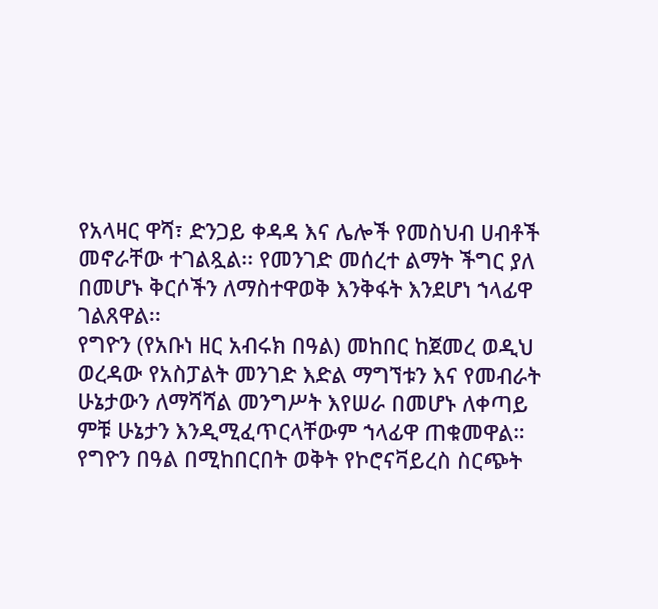የአላዛር ዋሻ፣ ድንጋይ ቀዳዳ እና ሌሎች የመስህብ ሀብቶች መኖራቸው ተገልጿል፡፡ የመንገድ መሰረተ ልማት ችግር ያለ በመሆኑ ቅርሶችን ለማስተዋወቅ እንቅፋት እንደሆነ ኀላፊዋ ገልጸዋል፡፡
የግዮን (የአቡነ ዘር አብሩክ በዓል) መከበር ከጀመረ ወዲህ ወረዳው የአስፓልት መንገድ እድል ማግኘቱን እና የመብራት ሁኔታውን ለማሻሻል መንግሥት እየሠራ በመሆኑ ለቀጣይ ምቹ ሁኔታን እንዲሚፈጥርላቸውም ኀላፊዋ ጠቁመዋል።
የግዮን በዓል በሚከበርበት ወቅት የኮሮናቫይረስ ስርጭት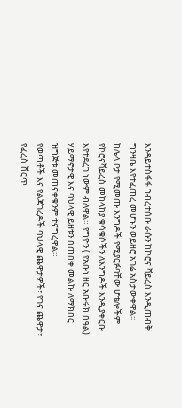እንዳይተስፋፋ ኀብረተሰቡ ራሱን ከኮሮና ቫይረስ እንዲጠብቅ ግንዛቤ እየተፈጠረ መሆኑን ወይዘሮ አገሬ አስታውቀዋል፡፡
ከሌላ ቦታ የሚመጡ እንግዶች የሚያርፉባቸው ሆቴሎችም የኮሮናቫይረስ መከላከያ ቁሳቁሶችን ለእንግዶች እንዲያቀርቡ እየተደረገ ነውም ብለዋል። የግዮን ( የአቡነ ዘር አቡሩክ በዓል) ሃይማኖታዊ እና ባህላዊ ይዘቱን በጠበቀ መልኩ ለማክበር ዝግጅቱ መጠናቀቁንም ተናግረዋል።
የወጣቶች እና የልጃገረዶች ባህላዊ ጨዋታዎች፣ የገና ጨዋታ፣ የፈረስ ሸርጥ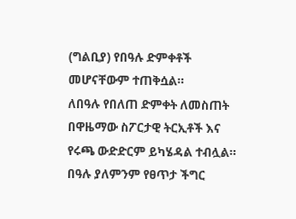(ግልቢያ) የበዓሉ ድምቀቶች መሆናቸውም ተጠቅሷል።
ለበዓሉ የበለጠ ድምቀት ለመስጠት በዋዜማው ስፖርታዊ ትርኢቶች እና የሩጫ ውድድርም ይካሄዳል ተብሏል። በዓሉ ያለምንም የፀጥታ ችግር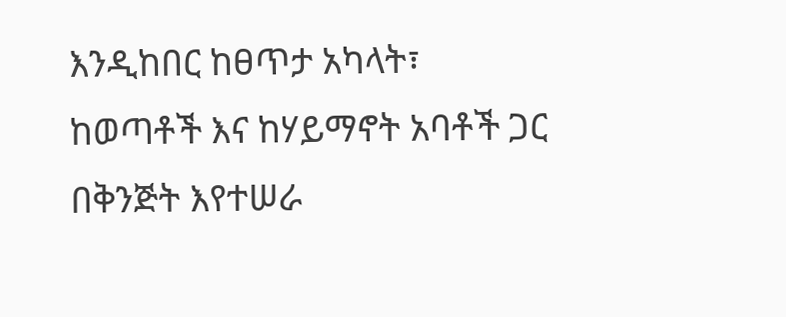እንዲከበር ከፀጥታ አካላት፣ ከወጣቶች እና ከሃይማኖት አባቶች ጋር በቅንጅት እየተሠራ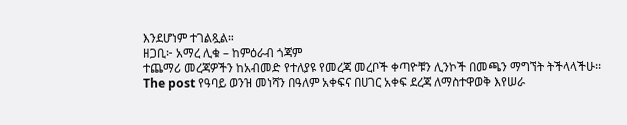እንደሆነም ተገልጿል።
ዘጋቢ፦ አማረ ሊቁ – ከምዕራብ ጎጃም
ተጨማሪ መረጃዎችን ከአብመድ የተለያዩ የመረጃ መረቦች ቀጣዮቹን ሊንኮች በመጫን ማግኘት ትችላላችሁ፡፡
The post የዓባይ ወንዝ መነሻን በዓለም አቀፍና በሀገር አቀፍ ደረጃ ለማስተዋወቅ እየሠራ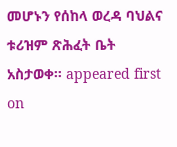መሆኑን የሰከላ ወረዳ ባህልና ቱሪዝም ጽሕፈት ቤት አስታወቀ። appeared first on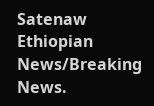Satenaw Ethiopian News/Breaking News.